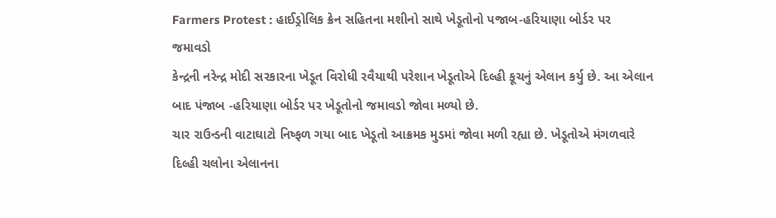Farmers Protest : હાઈડ્રોલિક ક્રેન સહિતના મશીનો સાથે ખેડૂતોનો પજાબ-હરિયાણા બોર્ડર પર જમાવડો
કેન્દ્રની નરેન્દ્ર મોદી સરકારના ખેડૂત વિરોધી રવૈયાથી પરેશાન ખેડૂતોએ દિલ્હી કૂચનું એલાન કર્યુ છે. આ એલાન બાદ પંજાબ -હરિયાણા બોર્ડર પર ખેડૂતોનો જમાવડો જોવા મળ્યો છે.
ચાર રાઉન્ડની વાટાઘાટો નિષ્ફળ ગયા બાદ ખેડૂતો આક્રમક મુડમાં જોવા મળી રહ્યા છે. ખેડૂતોએ મંગળવારે દિલ્હી ચલોના એલાનના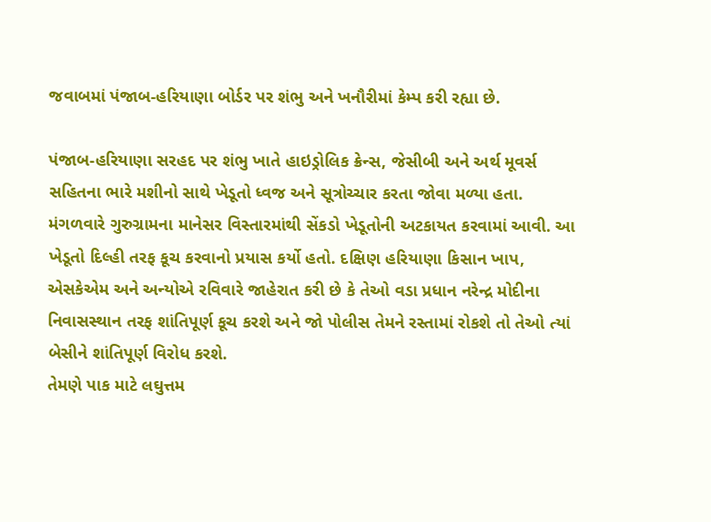જવાબમાં પંજાબ-હરિયાણા બોર્ડર પર શંભુ અને ખનૌરીમાં કેમ્પ કરી રહ્યા છે.

પંજાબ-હરિયાણા સરહદ પર શંભુ ખાતે હાઇડ્રોલિક ક્રેન્સ, જેસીબી અને અર્થ મૂવર્સ સહિતના ભારે મશીનો સાથે ખેડૂતો ધ્વજ અને સૂત્રોચ્ચાર કરતા જોવા મળ્યા હતા.
મંગળવારે ગુરુગ્રામના માનેસર વિસ્તારમાંથી સેંકડો ખેડૂતોની અટકાયત કરવામાં આવી. આ ખેડૂતો દિલ્હી તરફ કૂચ કરવાનો પ્રયાસ કર્યો હતો. દક્ષિણ હરિયાણા કિસાન ખાપ, એસકેએમ અને અન્યોએ રવિવારે જાહેરાત કરી છે કે તેઓ વડા પ્રધાન નરેન્દ્ર મોદીના નિવાસસ્થાન તરફ શાંતિપૂર્ણ કૂચ કરશે અને જો પોલીસ તેમને રસ્તામાં રોકશે તો તેઓ ત્યાં બેસીને શાંતિપૂર્ણ વિરોધ કરશે.
તેમણે પાક માટે લઘુત્તમ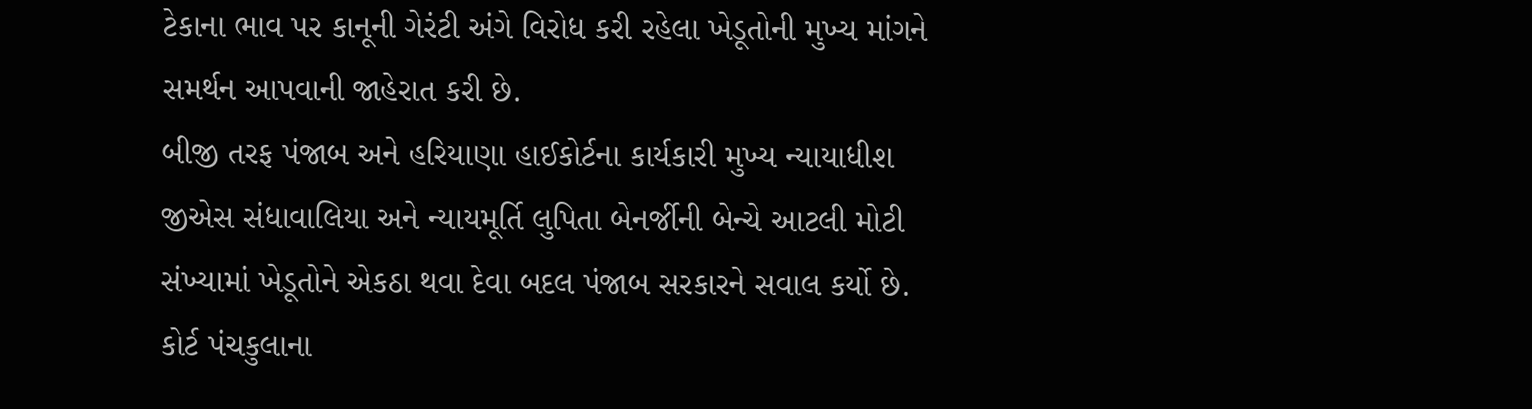ટેકાના ભાવ પર કાનૂની ગેરંટી અંગે વિરોધ કરી રહેલા ખેડૂતોની મુખ્ય માંગને સમર્થન આપવાની જાહેરાત કરી છે.
બીજી તરફ પંજાબ અને હરિયાણા હાઈકોર્ટના કાર્યકારી મુખ્ય ન્યાયાધીશ જીએસ સંધાવાલિયા અને ન્યાયમૂર્તિ લુપિતા બેનર્જીની બેન્ચે આટલી મોટી સંખ્યામાં ખેડૂતોને એકઠા થવા દેવા બદલ પંજાબ સરકારને સવાલ કર્યો છે.
કોર્ટ પંચકુલાના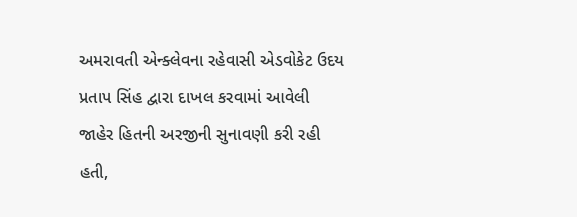અમરાવતી એન્ક્લેવના રહેવાસી એડવોકેટ ઉદય પ્રતાપ સિંહ દ્વારા દાખલ કરવામાં આવેલી જાહેર હિતની અરજીની સુનાવણી કરી રહી હતી,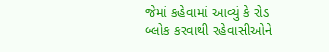જેમાં કહેવામાં આવ્યું કે રોડ બ્લોક કરવાથી રહેવાસીઓને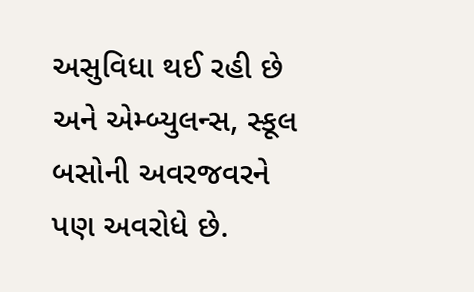અસુવિધા થઈ રહી છે અને એમ્બ્યુલન્સ, સ્કૂલ બસોની અવરજવરને પણ અવરોધે છે.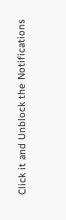Click it and Unblock the Notifications